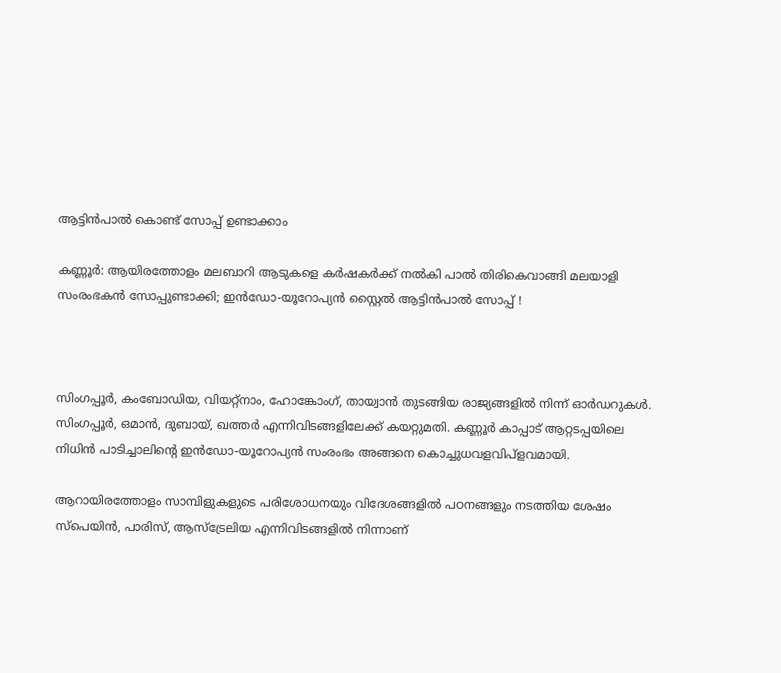ആട്ടിൻപാൽ കൊണ്ട് സോപ്പ് ഉണ്ടാക്കാം

കണ്ണൂർ: ആയിരത്തോളം മലബാറി ആടുകളെ ക‌‌ർഷകർക്ക് നൽകി പാൽ തിരികെവാങ്ങി മലയാളി സംരംഭകൻ സോപ്പുണ്ടാക്കി; ഇൻഡോ-യൂറോപ്യൻ സ്റ്റൈൽ ആട്ടിൻപാൽ സോപ്പ് !



സിംഗപ്പൂർ, കംബോഡിയ, വിയറ്റ്നാം, ഹോങ്കോംഗ്, തായ്വാൻ തുടങ്ങിയ രാജ്യങ്ങളിൽ നിന്ന് ഓർഡറുകൾ. സിംഗപ്പൂർ, ഒമാൻ, ദുബായ്, ഖത്തർ എന്നിവിടങ്ങളിലേക്ക് കയറ്റുമതി. കണ്ണൂർ കാപ്പാട് ആറ്റടപ്പയിലെ നിധിൻ പാടിച്ചാലിൻ്റെ ഇൻഡോ-യൂറോപ്യൻ സംരംഭം അങ്ങനെ കൊച്ചുധവളവിപ്ളവമായി.

ആറായിരത്തോളം സാമ്പിളുകളുടെ പരിശോധനയും വിദേശങ്ങളിൽ പഠനങ്ങളും നടത്തിയ ശേഷം സ്പെയിൻ, പാരിസ്, ആസ്ട്രേലിയ എന്നിവിടങ്ങളിൽ നിന്നാണ്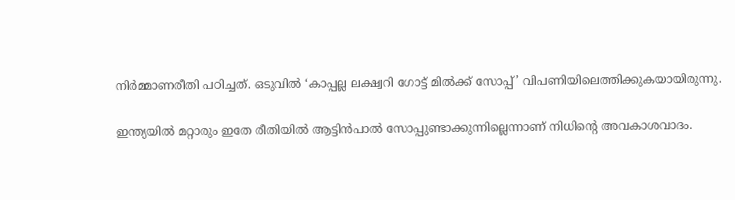നിർമ്മാണരീതി പഠിച്ചത്. ഒടുവിൽ ‘കാപ്പല്ല ലക്ഷ്വറി ഗോട്ട് മിൽക്ക് സോപ്പ്’ വിപണിയിലെത്തിക്കുകയായിരുന്നു.

ഇന്ത്യയിൽ മറ്റാരും ഇതേ രീതിയിൽ ആട്ടിൻപാൽ സോപ്പുണ്ടാക്കുന്നില്ലെന്നാണ് നിധിൻ്റെ അവകാശവാദം.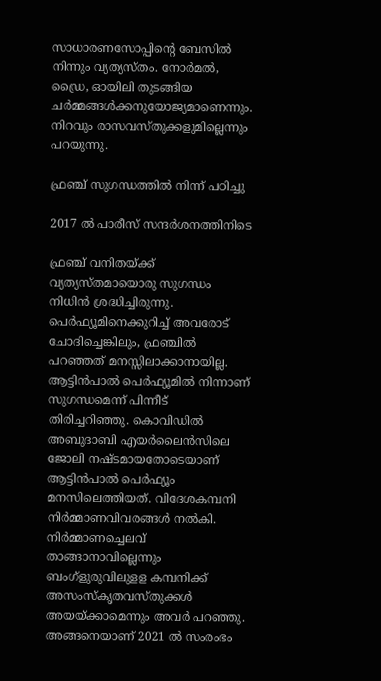സാധാരണസോപ്പിൻ്റെ ബേസിൽ നിന്നും വ്യത്യസ്തം. നോർമൽ, ഡ്രൈ, ഓയിലി തുടങ്ങിയ ചർമ്മങ്ങൾക്കനുയോജ്യമാണെന്നും. നിറവും രാസവസ്തുക്കളുമില്ലെന്നും പറയുന്നു.

ഫ്രഞ്ച് സുഗന്ധത്തിൽ നിന്ന് പഠിച്ചു

2017 ൽ പാരീസ് സന്ദർശനത്തിനിടെ

ഫ്രഞ്ച് വനിതയ്ക്ക് വ്യത്യസ്തമായൊരു സുഗന്ധം നിധിൻ ശ്രദ്ധിച്ചിരുന്നു. പെർഫ്യൂമിനെക്കുറിച്ച് അവരോട് ചോദിച്ചെങ്കിലും, ഫ്രഞ്ചിൽ പറഞ്ഞത് മനസ്സിലാക്കാനായില്ല. ആട്ടിൻപാൽ പെർഫ്യൂമിൽ നിന്നാണ് സുഗന്ധമെന്ന് പിന്നീട് തിരിച്ചറിഞ്ഞു. കൊവിഡിൽ അബുദാബി എയർലൈൻസിലെ ജോലി നഷ്ടമായതോടെയാണ് ആട്ടിൻപാൽ പെർഫ്യൂം മനസിലെത്തിയത്. വിദേശകമ്പനി നിർമ്മാണവിവരങ്ങൾ നൽകി. നിർമ്മാണച്ചെലവ് താങ്ങാനാവില്ലെന്നും ബംഗ്ളുരുവിലുളള കമ്പനിക്ക് അസംസ്കൃതവസ്തുക്കൾ അയയ്ക്കാമെന്നും അവർ പറഞ്ഞു. അങ്ങനെയാണ് 2021 ൽ സംരംഭം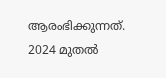ആരംഭിക്കുന്നത്. 2024 മുതൽ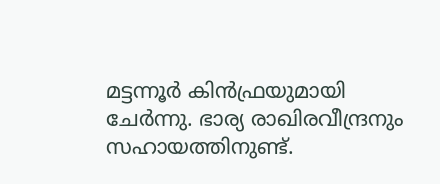മട്ടന്നൂർ കിൻഫ്രയുമായി ചേ‌ർന്നു. ഭാര്യ രാഖിരവീന്ദ്രനും സഹായത്തിനുണ്ട്.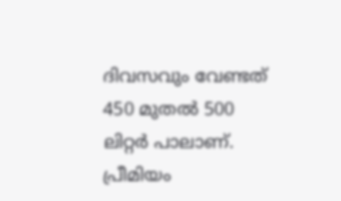ദിവസവും വേണ്ടത് 450 മുതൽ 500 ലിറ്റ‌‌‌ർ പാലാണ്. പ്രീമിയം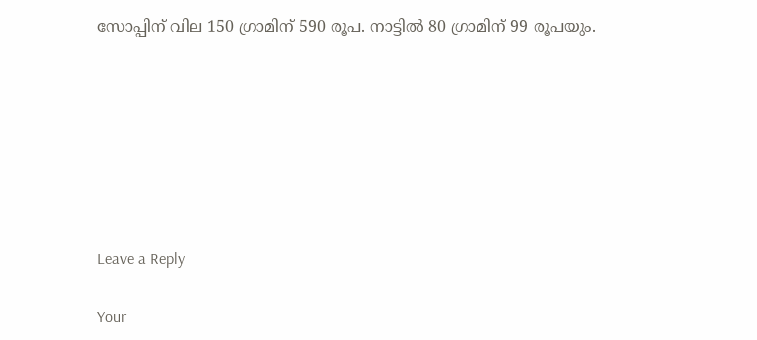സോപ്പിന് വില 150 ഗ്രാമിന് 590 രൂപ. നാട്ടിൽ 80 ഗ്രാമിന് 99 രൂപയും.







Leave a Reply

Your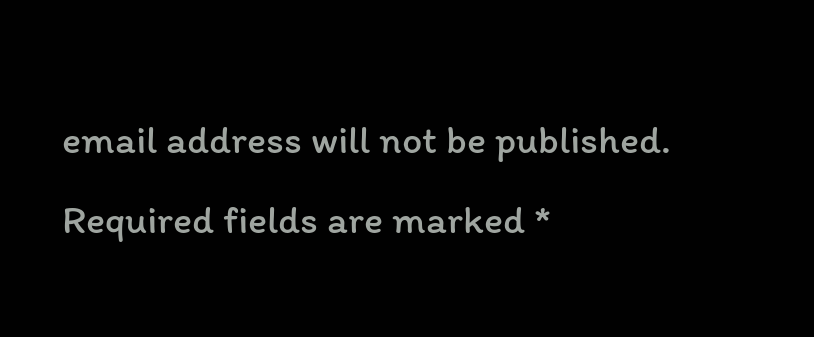email address will not be published. Required fields are marked *